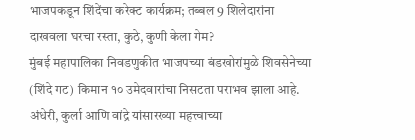भाजपकडून शिंदेंचा करेक्ट कार्यक्रम; तब्बल 9 शिलेदारांना दाखवला घरचा रस्ता, कुठे, कुणी केला गेम?
मुंबई महापालिका निवडणुकीत भाजपच्या बंडखोरांमुळे शिवसेनेच्या (शिंदे गट) किमान १० उमेदवारांचा निसटता पराभव झाला आहे. अंधेरी, कुर्ला आणि वांद्रे यांसारख्या महत्त्वाच्या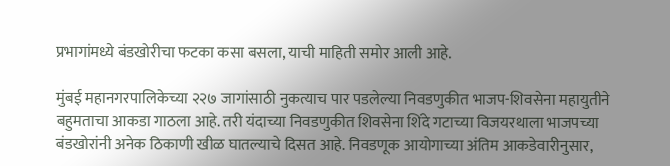प्रभागांमध्ये बंडखोरीचा फटका कसा बसला, याची माहिती समोर आली आहे.

मुंबई महानगरपालिकेच्या २२७ जागांसाठी नुकत्याच पार पडलेल्या निवडणुकीत भाजप-शिवसेना महायुतीने बहुमताचा आकडा गाठला आहे. तरी यंदाच्या निवडणुकीत शिवसेना शिंदे गटाच्या विजयरथाला भाजपच्या बंडखोरांनी अनेक ठिकाणी खीळ घातल्याचे दिसत आहे. निवडणूक आयोगाच्या अंतिम आकडेवारीनुसार,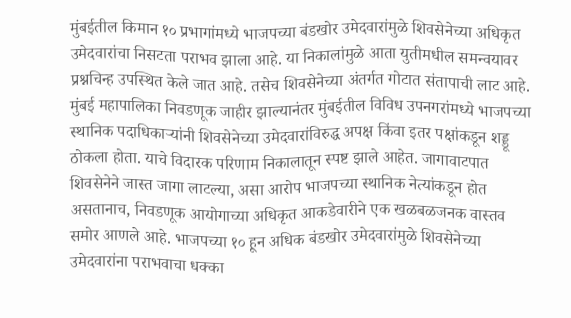मुंबईतील किमान १० प्रभागांमध्ये भाजपच्या बंडखोर उमेदवारांमुळे शिवसेनेच्या अधिकृत उमेदवारांचा निसटता पराभव झाला आहे. या निकालांमुळे आता युतीमधील समन्वयावर प्रश्नचिन्ह उपस्थित केले जात आहे. तसेच शिवसेनेच्या अंतर्गत गोटात संतापाची लाट आहे.
मुंबई महापालिका निवडणूक जाहीर झाल्यानंतर मुंबईतील विविध उपनगरांमध्ये भाजपच्या स्थानिक पदाधिकाऱ्यांनी शिवसेनेच्या उमेदवारांविरुद्ध अपक्ष किंवा इतर पक्षांकडून शड्डू ठोकला होता. याचे विदारक परिणाम निकालातून स्पष्ट झाले आहेत. जागावाटपात शिवसेनेने जास्त जागा लाटल्या, असा आरोप भाजपच्या स्थानिक नेत्यांकडून होत असतानाच, निवडणूक आयोगाच्या अधिकृत आकडेवारीने एक खळबळजनक वास्तव समोर आणले आहे. भाजपच्या १० हून अधिक बंडखोर उमेदवारांमुळे शिवसेनेच्या उमेदवारांना पराभवाचा धक्का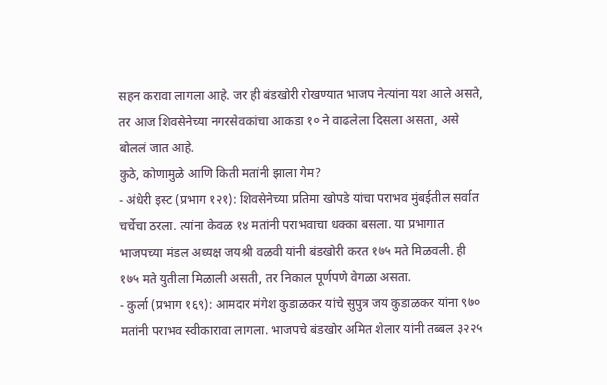सहन करावा लागला आहे. जर ही बंडखोरी रोखण्यात भाजप नेत्यांना यश आले असते, तर आज शिवसेनेच्या नगरसेवकांचा आकडा १० ने वाढलेला दिसला असता, असे बोललं जात आहे.
कुठे, कोणामुळे आणि किती मतांनी झाला गेम?
- अंधेरी इस्ट (प्रभाग १२१): शिवसेनेच्या प्रतिमा खोपडे यांचा पराभव मुंबईतील सर्वात चर्चेचा ठरला. त्यांना केवळ १४ मतांनी पराभवाचा धक्का बसला. या प्रभागात भाजपच्या मंडल अध्यक्ष जयश्री वळवी यांनी बंडखोरी करत १७५ मते मिळवली. ही १७५ मते युतीला मिळाली असती, तर निकाल पूर्णपणे वेगळा असता.
- कुर्ला (प्रभाग १६९): आमदार मंगेश कुडाळकर यांचे सुपुत्र जय कुडाळकर यांना ९७० मतांनी पराभव स्वीकारावा लागला. भाजपचे बंडखोर अमित शेलार यांनी तब्बल ३२२५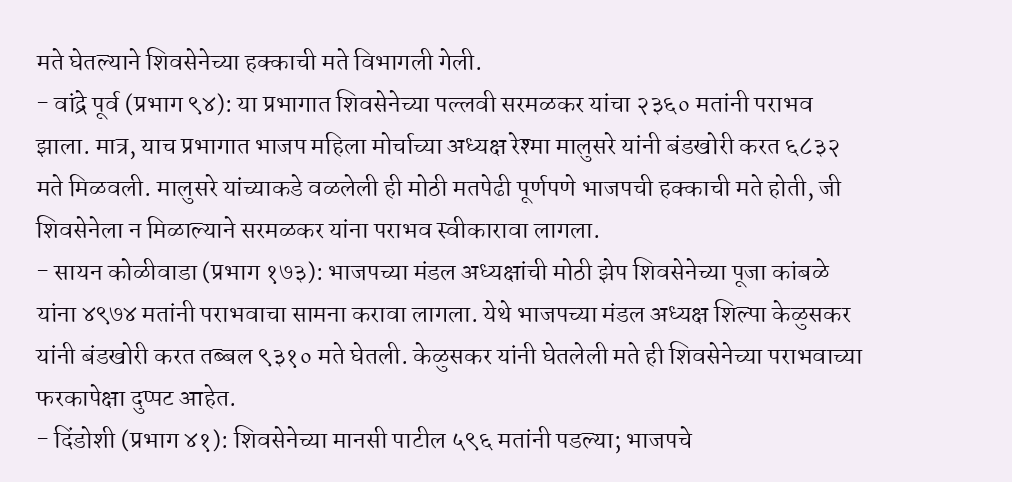मते घेतल्याने शिवसेनेच्या हक्काची मते विभागली गेली.
- वांद्रे पूर्व (प्रभाग ९४): या प्रभागात शिवसेनेच्या पल्लवी सरमळकर यांचा २३६० मतांनी पराभव झाला. मात्र, याच प्रभागात भाजप महिला मोर्चाच्या अध्यक्ष रेश्मा मालुसरे यांनी बंडखोरी करत ६८३२ मते मिळवली. मालुसरे यांच्याकडे वळलेली ही मोठी मतपेढी पूर्णपणे भाजपची हक्काची मते होती, जी शिवसेनेला न मिळाल्याने सरमळकर यांना पराभव स्वीकारावा लागला.
- सायन कोळीवाडा (प्रभाग १७३): भाजपच्या मंडल अध्यक्षांची मोठी झेप शिवसेनेच्या पूजा कांबळे यांना ४९७४ मतांनी पराभवाचा सामना करावा लागला. येथे भाजपच्या मंडल अध्यक्ष शिल्पा केळुसकर यांनी बंडखोरी करत तब्बल ९३१० मते घेतली. केळुसकर यांनी घेतलेली मते ही शिवसेनेच्या पराभवाच्या फरकापेक्षा दुप्पट आहेत.
- दिंडोशी (प्रभाग ४१): शिवसेनेच्या मानसी पाटील ५९६ मतांनी पडल्या; भाजपचे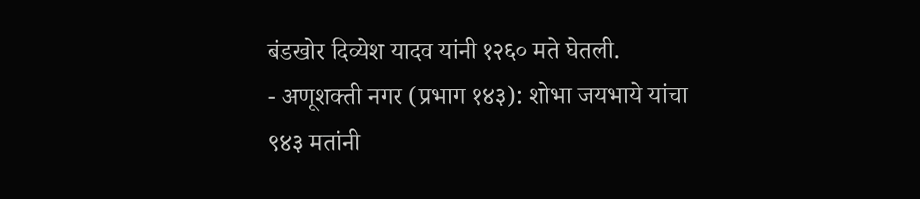बंडखोर दिव्येश यादव यांनी १२६० मते घेतली.
- अणूशक्ती नगर (प्रभाग १४३): शोभा जयभाये यांचा ९४३ मतांनी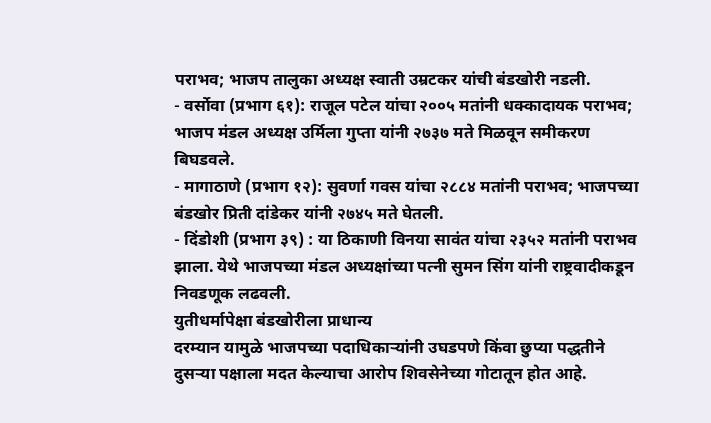पराभव; भाजप तालुका अध्यक्ष स्वाती उम्रटकर यांची बंडखोरी नडली.
- वर्सोवा (प्रभाग ६१): राजूल पटेल यांचा २००५ मतांनी धक्कादायक पराभव; भाजप मंडल अध्यक्ष उर्मिला गुप्ता यांनी २७३७ मते मिळवून समीकरण बिघडवले.
- मागाठाणे (प्रभाग १२): सुवर्णा गवस यांचा २८८४ मतांनी पराभव; भाजपच्या बंडखोर प्रिती दांडेकर यांनी २७४५ मते घेतली.
- दिंडोशी (प्रभाग ३९) : या ठिकाणी विनया सावंत यांचा २३५२ मतांनी पराभव झाला. येथे भाजपच्या मंडल अध्यक्षांच्या पत्नी सुमन सिंग यांनी राष्ट्रवादीकडून निवडणूक लढवली.
युतीधर्मापेक्षा बंडखोरीला प्राधान्य
दरम्यान यामुळे भाजपच्या पदाधिकाऱ्यांनी उघडपणे किंवा छुप्या पद्धतीने दुसऱ्या पक्षाला मदत केल्याचा आरोप शिवसेनेच्या गोटातून होत आहे.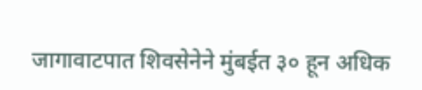जागावाटपात शिवसेनेने मुंबईत ३० हून अधिक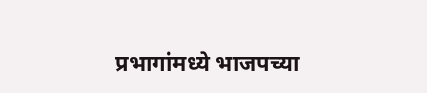प्रभागांमध्ये भाजपच्या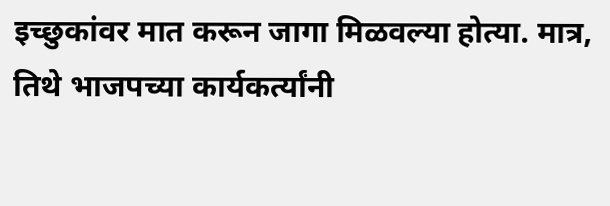इच्छुकांवर मात करून जागा मिळवल्या होत्या. मात्र, तिथे भाजपच्या कार्यकर्त्यांनी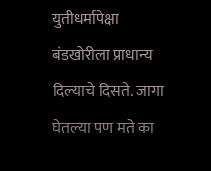युतीधर्मापेक्षा बंडखोरीला प्राधान्य दिल्याचे दिसते. जागा घेतल्या पण मते का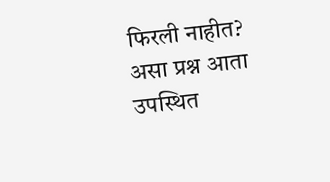फिरली नाहीत? असा प्रश्न आता उपस्थित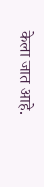केला जात आहे.